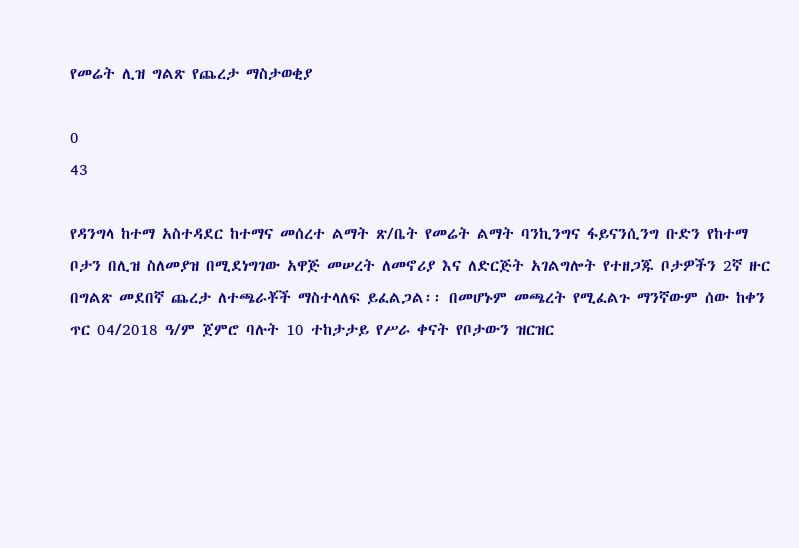የመሬት ሊዝ ግልጽ የጨረታ ማስታወቂያ

0
43

የዳንግላ ከተማ አስተዳደር ከተማና መሰረተ ልማት ጽ/ቤት የመሬት ልማት ባንኪንግና ፋይናንሲንግ ቡድን የከተማ ቦታን በሊዝ ስለመያዝ በሚደነግገው አዋጅ መሠረት ለመኖሪያ እና ለድርጅት አገልግሎት የተዘጋጁ ቦታዎችን 2ኛ ዙር በግልጽ መደበኛ ጨረታ ለተጫራቾች ማስተላለፍ ይፈልጋል፡፡ በመሆኑም መጫረት የሚፈልጉ ማንኛውም ሰው ከቀን ጥር 04/2018 ዓ/ም ጀምሮ ባሉት 10 ተከታታይ የሥራ ቀናት የቦታውን ዝርዝር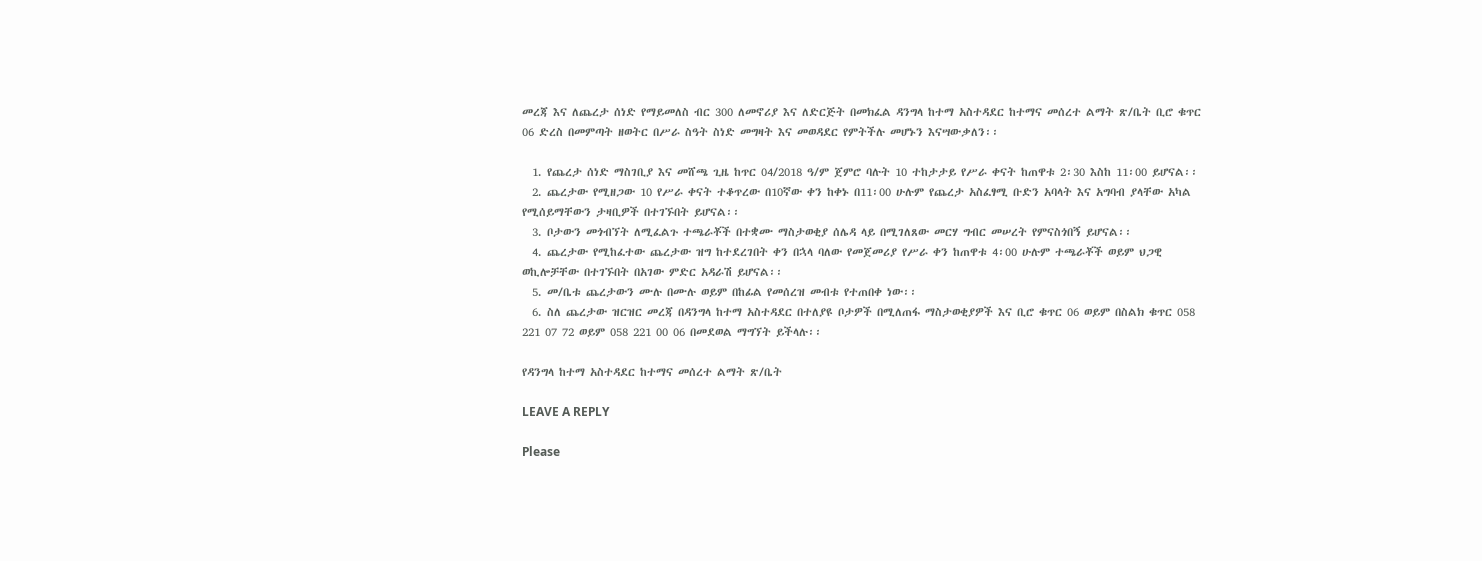መረጃ እና ለጨረታ ሰነድ የማይመለስ ብር 300 ለመኖሪያ እና ለድርጅት በመክፈል ዳንግላ ከተማ አስተዳደር ከተማና መሰረተ ልማት ጽ/ቤት ቢሮ ቁጥር 06 ድረስ በመምጣት ዘወትር በሥራ ስዓት ስነድ መግዛት እና መወዳደር የምትችሉ መሆኑን እናሣውቃለን፡፡

  1. የጨረታ ሰነድ ማስገቢያ እና መሸጫ ጊዜ ከጥር 04/2018 ዓ/ም ጀምሮ ባሉት 10 ተከታታይ የሥራ ቀናት ከጠዋቱ 2፡30 እስከ 11፡00 ይሆናል፡፡
  2. ጨረታው የሚዘጋው 10 የሥራ ቀናት ተቆጥረው በ10ኛው ቀን ከቀኑ በ11፡00 ሁሉም የጨረታ አስፈፃሚ ቡድን አባላት እና አግባብ ያላቸው አካል የሚሰይማቸውን ታዛቢዎች በተገኙበት ይሆናል፡፡
  3. ቦታውን መጎብኘት ለሚፈልጉ ተጫራቾች በተቋሙ ማስታወቂያ ሰሌዳ ላይ በሚገለጸው መርሃ ግብር መሠረት የምናስጎበኝ ይሆናል፡፡
  4. ጨረታው የሚከፈተው ጨረታው ዝግ ከተደረገበት ቀን በኋላ ባለው የመጀመሪያ የሥራ ቀን ከጠዋቱ 4፡00 ሁሉም ተጫራቾች ወይም ህጋዊ ወኪሎቻቸው በተገኙበት በአገው ምድር አዳራሽ ይሆናል፡፡
  5. መ/ቤቱ ጨረታውን ሙሉ በሙሉ ወይም በከፊል የመሰረዝ መብቱ የተጠበቀ ነው፡፡
  6. ስለ ጨረታው ዝርዝር መረጃ በዳንግላ ከተማ አስተዳደር በተለያዩ ቦታዎች በሚለጠፋ ማስታወቂያዎች እና ቢሮ ቁጥር 06 ወይም በስልክ ቁጥር 058 221 07 72 ወይም 058 221 00 06 በመደወል ማግኘት ይችላሉ፡፡

የዳንግላ ከተማ አስተዳደር ከተማና መሰረተ ልማት ጽ/ቤት

LEAVE A REPLY

Please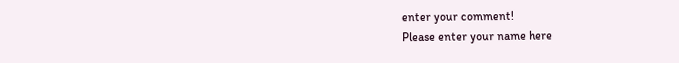enter your comment!
Please enter your name here